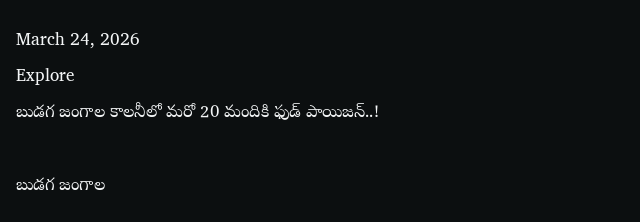March 24, 2026
Explore
బుడగ జంగాల కాలనీలో మరో 20 మందికి ఫుడ్ పాయిజన్..!

బుడగ జంగాల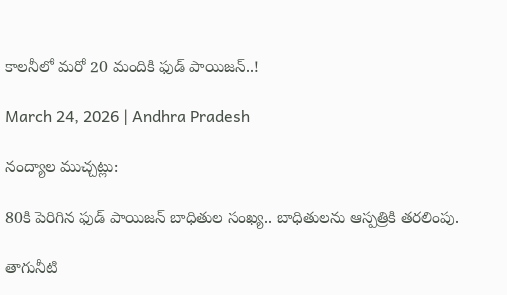కాలనీలో మరో 20 మందికి ఫుడ్ పాయిజన్..!

March 24, 2026 | Andhra Pradesh

నంద్యాల ముచ్చట్లు:

80కి పెరిగిన ఫుడ్ పాయిజన్ బాధితుల సంఖ్య.. బాధితులను ఆస్పత్రికి తరలింపు.

తాగునీటి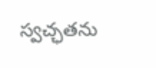స్వచ్ఛతను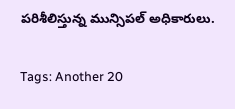పరిశీలిస్తున్న మున్సిపల్ అధికారులు.

Tags: Another 20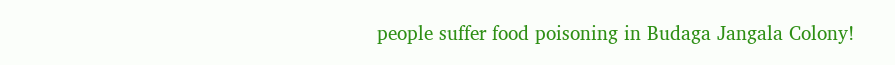people suffer food poisoning in Budaga Jangala Colony!